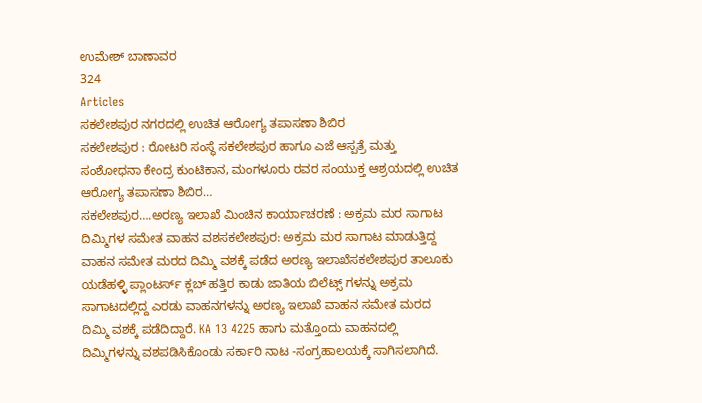ಉಮೇಶ್ ಬಾಣಾವರ
324
Articles
ಸಕಲೇಶಪುರ ನಗರದಲ್ಲಿ ಉಚಿತ ಆರೋಗ್ಯ ತಪಾಸಣಾ ಶಿಬಿರ
ಸಕಲೇಶಪುರ : ರೋಟರಿ ಸಂಸ್ಥೆ ಸಕಲೇಶಪುರ ಹಾಗೂ ಎಜೆ ಆಸ್ಪತ್ರೆ ಮತ್ತು ಸಂಶೋಧನಾ ಕೇಂದ್ರ ಕುಂಟಿಕಾನ, ಮಂಗಳೂರು ರವರ ಸಂಯುಕ್ತ ಆಶ್ರಯದಲ್ಲಿ ಉಚಿತ ಆರೋಗ್ಯ ತಪಾಸಣಾ ಶಿಬಿರ…
ಸಕಲೇಶಪುರ….ಅರಣ್ಯ ಇಲಾಖೆ ಮಿಂಚಿನ ಕಾರ್ಯಾಚರಣೆ : ಅಕ್ರಮ ಮರ ಸಾಗಾಟ ದಿಮ್ಮಿಗಳ ಸಮೇತ ವಾಹನ ವಶಸಕಲೇಶಪುರ: ಅಕ್ರಮ ಮರ ಸಾಗಾಟ ಮಾಡುತ್ತಿದ್ದ ವಾಹನ ಸಮೇತ ಮರದ ದಿಮ್ಮಿ ವಶಕ್ಕೆ ಪಡೆದ ಅರಣ್ಯ ಇಲಾಖೆಸಕಲೇಶಪುರ ತಾಲೂಕು ಯಡೆಹಳ್ಳಿ ಪ್ಲಾಂಟರ್ಸ್ ಕ್ಲಬ್ ಹತ್ತಿರ ಕಾಡು ಜಾತಿಯ ಬಿಲೆಟ್ಸ್ ಗಳನ್ನು ಅಕ್ರಮ ಸಾಗಾಟದಲ್ಲಿದ್ದ ಎರಡು ವಾಹನಗಳನ್ನು ಅರಣ್ಯ ಇಲಾಖೆ ವಾಹನ ಸಮೇತ ಮರದ ದಿಮ್ಮಿ ವಶಕ್ಕೆ ಪಡೆದಿದ್ದಾರೆ. KA 13 4225 ಹಾಗು ಮತ್ತೊಂದು ವಾಹನದಲ್ಲಿ ದಿಮ್ಮಿಗಳನ್ನು ವಶಪಡಿಸಿಕೊಂಡು ಸರ್ಕಾರಿ ನಾಟ -ಸಂಗ್ರಹಾಲಯಕ್ಕೆ ಸಾಗಿಸಲಾಗಿದೆ.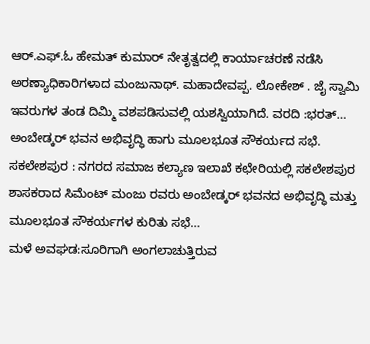ಆರ್.ಎಫ್.ಓ ಹೇಮತ್ ಕುಮಾರ್ ನೇತೃತ್ವದಲ್ಲಿ ಕಾರ್ಯಾಚರಣೆ ನಡೆಸಿ ಅರಣ್ಯಾಧಿಕಾರಿಗಳಾದ ಮಂಜುನಾಥ್. ಮಹಾದೇವಪ್ಪ. ಲೋಕೇಶ್ . ಜೈ ಸ್ವಾಮಿ ಇವರುಗಳ ತಂಡ ದಿಮ್ಮಿ ವಶಪಡಿಸುವಲ್ಲಿ ಯಶಸ್ವಿಯಾಗಿದೆ. ವರದಿ :ಭರತ್…
ಅಂಬೇಡ್ಕರ್ ಭವನ ಅಭಿವೃದ್ಧಿ ಹಾಗು ಮೂಲಭೂತ ಸೌಕರ್ಯದ ಸಭೆ.
ಸಕಲೇಶಪುರ : ನಗರದ ಸಮಾಜ ಕಲ್ಯಾಣ ಇಲಾಖೆ ಕಛೇರಿಯಲ್ಲಿ ಸಕಲೇಶಪುರ ಶಾಸಕರಾದ ಸಿಮೆಂಟ್ ಮಂಜು ರವರು ಅಂಬೇಡ್ಕರ್ ಭವನದ ಅಭಿವೃದ್ಧಿ ಮತ್ತು ಮೂಲಭೂತ ಸೌಕರ್ಯಗಳ ಕುರಿತು ಸಭೆ…
ಮಳೆ ಅವಘಡ:ಸೂರಿಗಾಗಿ ಅಂಗಲಾಚುತ್ತಿರುವ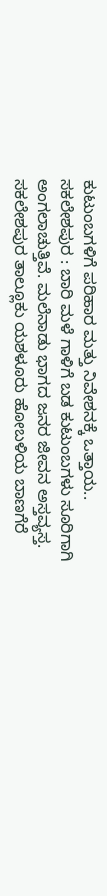ಕುಟುಂಬಗಳಿಗೆ ಪರಿಹಾರ ಮತ್ತು ನಿವೇಶನಕ್ಕೆ ಒತ್ತಾಯ..
ಸಕಲೇಶಪುರ : ಬಾರಿ ಮಳೆ ಗಾಳಿಗೆ ಬಡ ಕುಟುಂಬಗಳು ಸೂರಿಗಾಗಿ ಅಂಗಲಾಚುತ್ತಿವೆ. ಮಲೆನಾಡು ಭಾಗದ ಜನರ ಜೀವನ ಅಸ್ತವ್ಯಸ್ತ. ಸಕಲೇಶಪುರ ತಾಲ್ಲೂಕು ಯಶಳೂರು ಹೋಬಳಿಯ ಬಾಣಗೆರೆ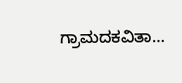ಗ್ರಾಮದಕವಿತಾ…